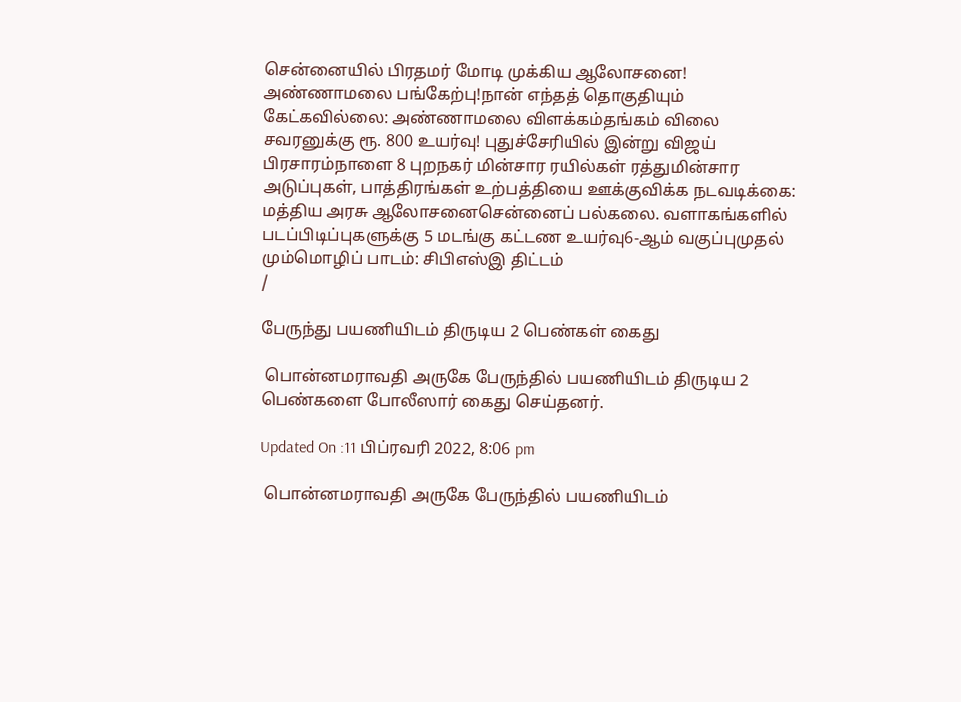சென்னையில் பிரதமர் மோடி முக்கிய ஆலோசனை! அண்ணாமலை பங்கேற்பு!நான் எந்தத் தொகுதியும் கேட்கவில்லை: அண்ணாமலை விளக்கம்தங்கம் விலை சவரனுக்கு ரூ. 800 உயர்வு! புதுச்சேரியில் இன்று விஜய் பிரசாரம்நாளை 8 புறநகர் மின்சார ரயில்கள் ரத்துமின்சார அடுப்புகள், பாத்திரங்கள் உற்பத்தியை ஊக்குவிக்க நடவடிக்கை: மத்திய அரசு ஆலோசனைசென்னைப் பல்கலை. வளாகங்களில் படப்பிடிப்புகளுக்கு 5 மடங்கு கட்டண உயர்வு6-ஆம் வகுப்புமுதல் மும்மொழிப் பாடம்: சிபிஎஸ்இ திட்டம்
/

பேருந்து பயணியிடம் திருடிய 2 பெண்கள் கைது

 பொன்னமராவதி அருகே பேருந்தில் பயணியிடம் திருடிய 2 பெண்களை போலீஸார் கைது செய்தனர்.

Updated On :11 பிப்ரவரி 2022, 8:06 pm

 பொன்னமராவதி அருகே பேருந்தில் பயணியிடம்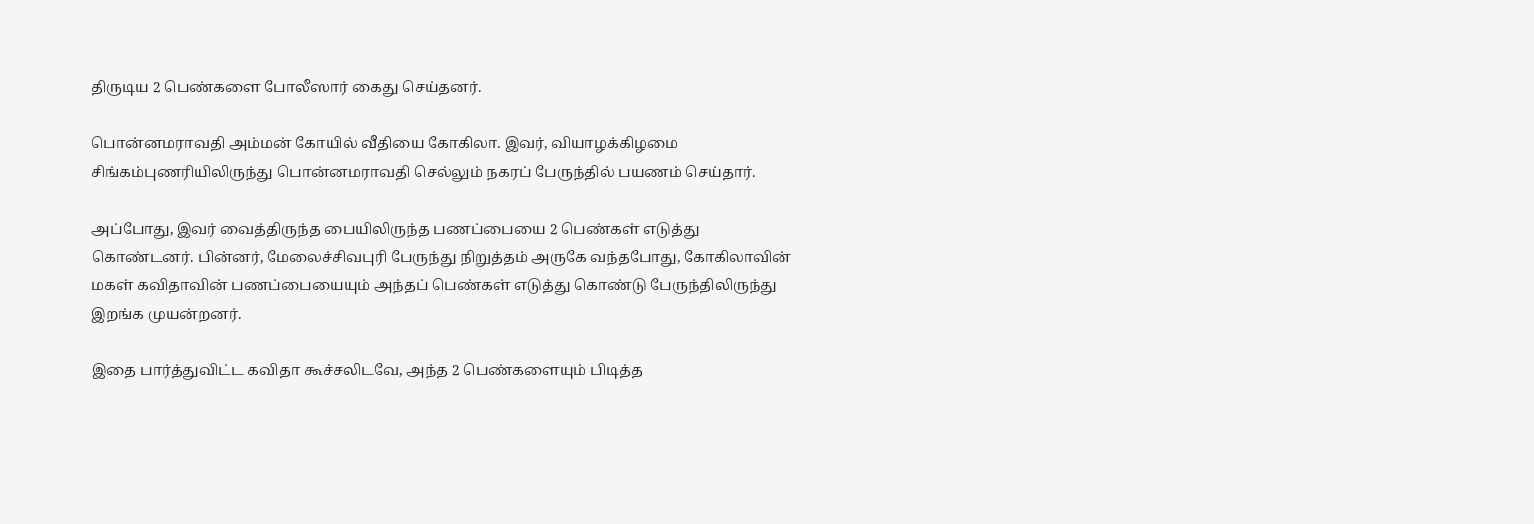திருடிய 2 பெண்களை போலீஸார் கைது செய்தனர்.

பொன்னமராவதி அம்மன் கோயில் வீதியை கோகிலா. இவர், வியாழக்கிழமை சிங்கம்புணரியிலிருந்து பொன்னமராவதி செல்லும் நகரப் பேருந்தில் பயணம் செய்தார்.

அப்போது, இவர் வைத்திருந்த பையிலிருந்த பணப்பையை 2 பெண்கள் எடுத்து கொண்டனர். பின்னர், மேலைச்சிவபுரி பேருந்து நிறுத்தம் அருகே வந்தபோது, கோகிலாவின் மகள் கவிதாவின் பணப்பையையும் அந்தப் பெண்கள் எடுத்து கொண்டு பேருந்திலிருந்து இறங்க முயன்றனர்.

இதை பார்த்துவிட்ட கவிதா கூச்சலிடவே, அந்த 2 பெண்களையும் பிடித்த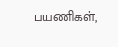பயணிகள்,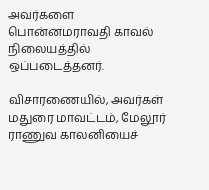அவர்களை பொன்னமராவதி காவல் நிலையத்தில் ஒப்படைத்தனர்.

விசாரணையில், அவர்கள் மதுரை மாவட்டம், மேலூர் ராணுவ காலனியைச்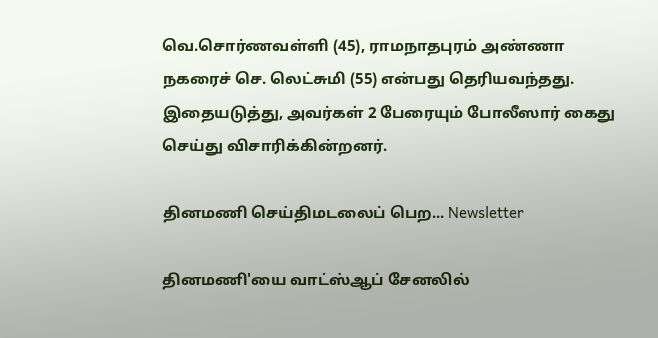வெ.சொர்ணவள்ளி (45), ராமநாதபுரம் அண்ணா நகரைச் செ. லெட்சுமி (55) என்பது தெரியவந்தது. இதையடுத்து, அவர்கள் 2 பேரையும் போலீஸார் கைது செய்து விசாரிக்கின்றனர்.

தினமணி செய்திமடலைப் பெற... Newsletter

தினமணி'யை வாட்ஸ்ஆப் சேனலில்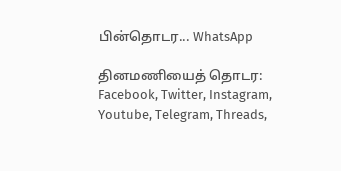பின்தொடர... WhatsApp

தினமணியைத் தொடர: Facebook, Twitter, Instagram, Youtube, Telegram, Threads,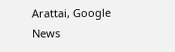Arattai, Google News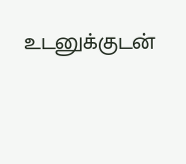உடனுக்குடன்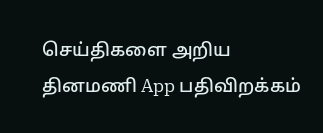செய்திகளை அறிய தினமணி App பதிவிறக்கம்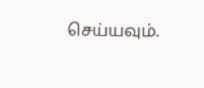செய்யவும்.